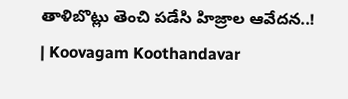తాళిబొట్లు తెంచి పడేసి హిజ్రాల ఆవేదన..! | Koovagam Koothandavar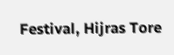Festival, Hijras Tore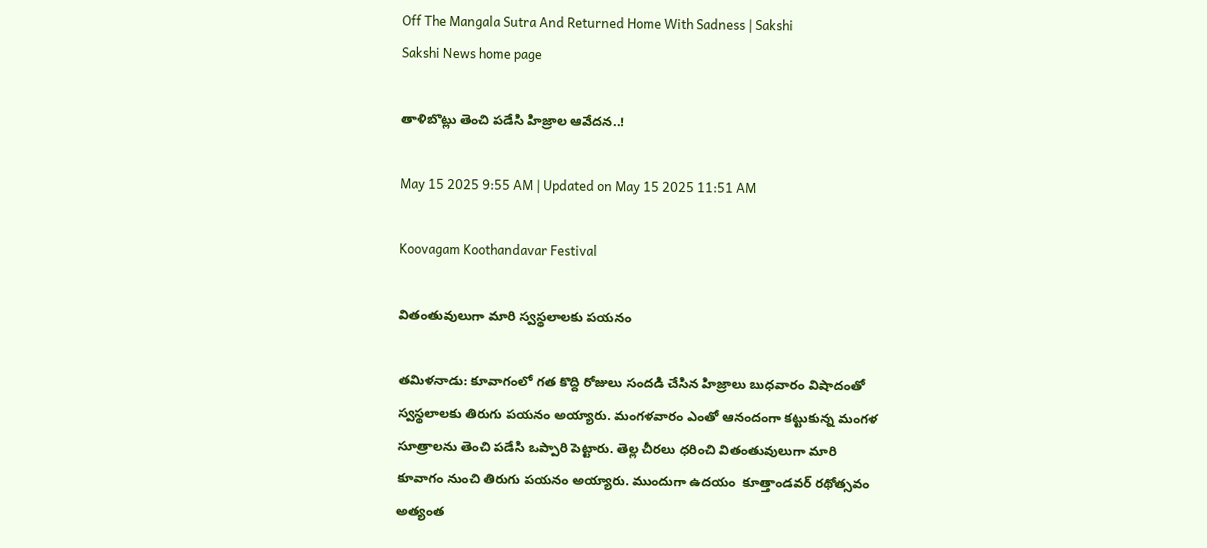Off The Mangala Sutra And Returned Home With Sadness | Sakshi
Sakshi News home page

తాళిబొట్లు తెంచి పడేసి హిజ్రాల ఆవేదన..!

May 15 2025 9:55 AM | Updated on May 15 2025 11:51 AM

Koovagam Koothandavar Festival

వితంతువులుగా మారి స్వస్థలాలకు పయనం

తమిళనాడు: కూవాగంలో గత కొద్ది రోజులు సందడి చేసిన హిజ్రాలు బుధవారం విషాదంతో స్వస్థలాలకు తిరుగు పయనం అయ్యారు. మంగళవారం ఎంతో ఆనందంగా కట్టుకున్న మంగళ సూత్రాలను తెంచి పడేసి ఒప్పారి పెట్టారు. తెల్ల చీరలు ధరించి వితంతువులుగా మారి కూవాగం నుంచి తిరుగు పయనం అయ్యారు. ముందుగా ఉదయం  కూత్తాండవర్‌ రథోత్సవం అత్యంత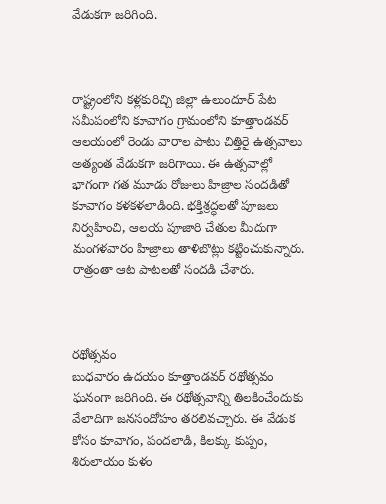వేడుకగా జరిగింది.



రాష్ట్రంలోని కళ్లకురిచ్చి జిల్లా ఉలుందూర్‌ పేట సమీపంలోని కూవాగం గ్రామంలోని కూత్తాండవర్‌ ఆలయంలో రెండు వారాల పాటు చిత్తిరై ఉత్సవాలు అత్యంత వేడుకగా జరిగాయి. ఈ ఉత్సవాల్లో  భాగంగా గత మూడు రోజులు హిజ్రాల సందడితో కూవాగం కళకళలాడింది. భక్తిశ్రద్ధలతో పూజలు నిర్వహించి, ఆలయ పూజారి చేతుల మీదుగా మంగళవారం హిజ్రాలు తాళిబొట్లు కట్టించుకున్నారు. రాత్రంతా ఆట పాటలతో సందడి చేశారు.



రథోత్సవం
బుధవారం ఉదయం కూత్తాండవర్‌ రథోత్సవం ఘనంగా జరిగింది. ఈ రథోత్సవాన్ని తిలకించేందుకు వేలాదిగా జనసందోహం తరలివచ్చారు. ఈ వేడుక కోసం కూవాగం, పందలాడి, కిలక్కు కుప్పం, శిరులాయం కుళం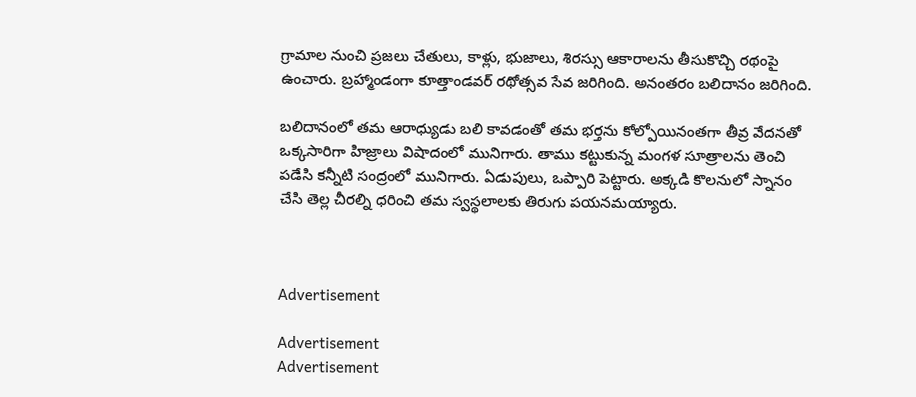గ్రామాల నుంచి ప్రజలు చేతులు, కాళ్లు, భుజాలు, శిరస్సు ఆకారాలను తీసుకొచ్చి రథంపై ఉంచారు. బ్రహ్మాండంగా కూత్తాండవర్‌ రథోత్సవ సేవ జరిగింది. అనంతరం బలిదానం జరిగింది.

బలిదానంలో తమ ఆరాధ్యుడు బలి కావడంతో తమ భర్తను కోల్పోయినంతగా తీవ్ర వేదనతో ఒక్కసారిగా హిజ్రాలు విషాదంలో మునిగారు. తాము కట్టుకున్న మంగళ సూత్రాలను తెంచి పడేసి కన్నీటి సంద్రంలో మునిగారు. ఏడుపులు, ఒప్పారి పెట్టారు. అక్కడి కొలనులో స్నానం చేసి తెల్ల చీరల్ని ధరించి తమ స్వస్థలాలకు తిరుగు పయనమయ్యారు.



Advertisement

Advertisement
Advertisement